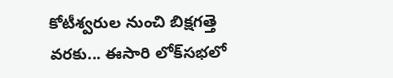కోటీశ్వరుల నుంచి బిక్షగత్తె వరకు... ఈసారి లోక్‌సభలో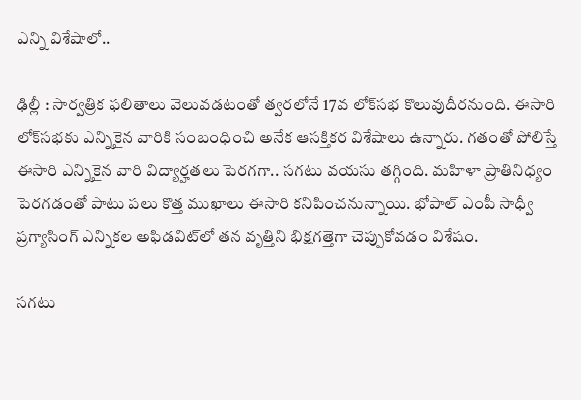ఎన్ని విశేషాలో..

ఢిల్లీ : సార్వత్రిక ఫలితాలు వెలువడటంతో త్వరలోనే 17వ లోక్‌సభ కొలువుదీరనుంది. ఈసారి లోక్‌సభకు ఎన్నికైన వారికి సంబంధించి అనేక ఆసక్తికర విశేషాలు ఉన్నారు. గతంతో పోలిస్తే ఈసారి ఎన్నికైన వారి విద్యార్హతలు పెరగగా.. సగటు వయసు తగ్గింది. మహిళా ప్రాతినిధ్యం పెరగడంతో పాటు పలు కొత్త ముఖాలు ఈసారి కనిపించనున్నాయి. భోపాల్ ఎంపీ సాధ్వీ ప్రగ్యాసింగ్ ఎన్నికల అఫిడవిట్‌లో తన వృత్తిని భిక్షగత్తెగా చెప్పుకోవడం విశేషం.

సగటు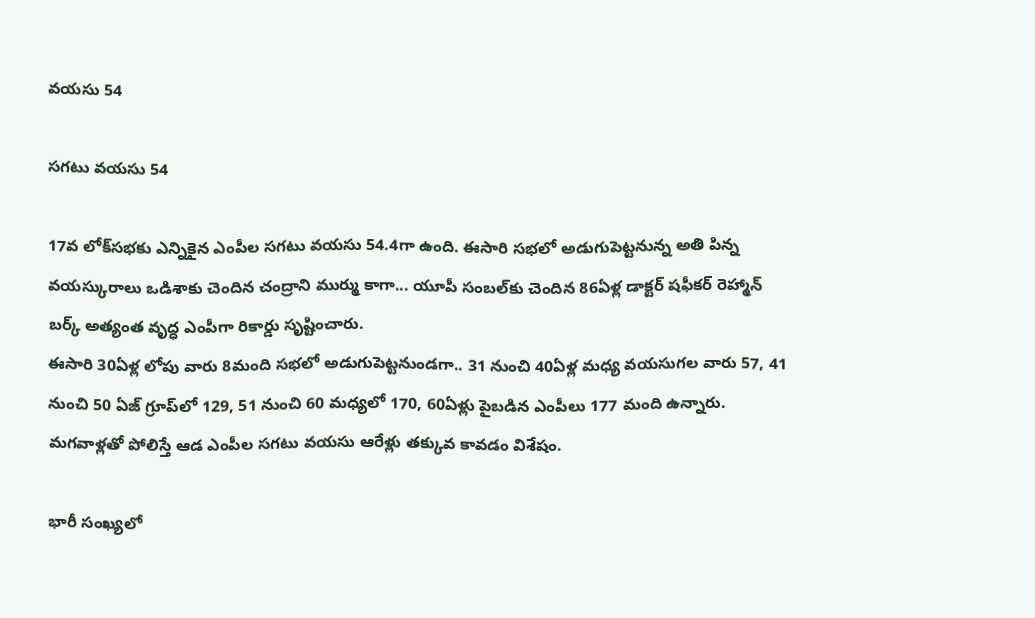వయసు 54

సగటు వయసు 54

17వ లోక్‌సభకు ఎన్నికైన ఎంపీల సగటు వయసు 54.4గా ఉంది. ఈసారి సభలో అడుగుపెట్టనున్న అతి పిన్న వయస్కురాలు ఒడిశాకు చెందిన చంద్రాని ముర్ము కాగా... యూపీ సంబల్‌కు చెందిన 86ఏళ్ల డాక్టర్ షఫీకర్ రెహ్మాన్ బర్క్ అత్యంత వృద్ధ ఎంపీగా రికార్డు సృష్టించారు.
ఈసారి 30ఏళ్ల లోపు వారు 8మంది సభలో అడుగుపెట్టనుండగా.. 31 నుంచి 40ఏళ్ల మధ్య వయసుగల వారు 57, 41 నుంచి 50 ఏజ్ గ్రూప్‍‌లో 129, 51 నుంచి 60 మధ్యలో 170, 60ఏళ్లు పైబడిన ఎంపీలు 177 మంది ఉన్నారు. మగవాళ్లతో పోలిస్తే ఆడ ఎంపీల సగటు వయసు ఆరేళ్లు తక్కువ కావడం విశేషం.

భారీ సంఖ్యలో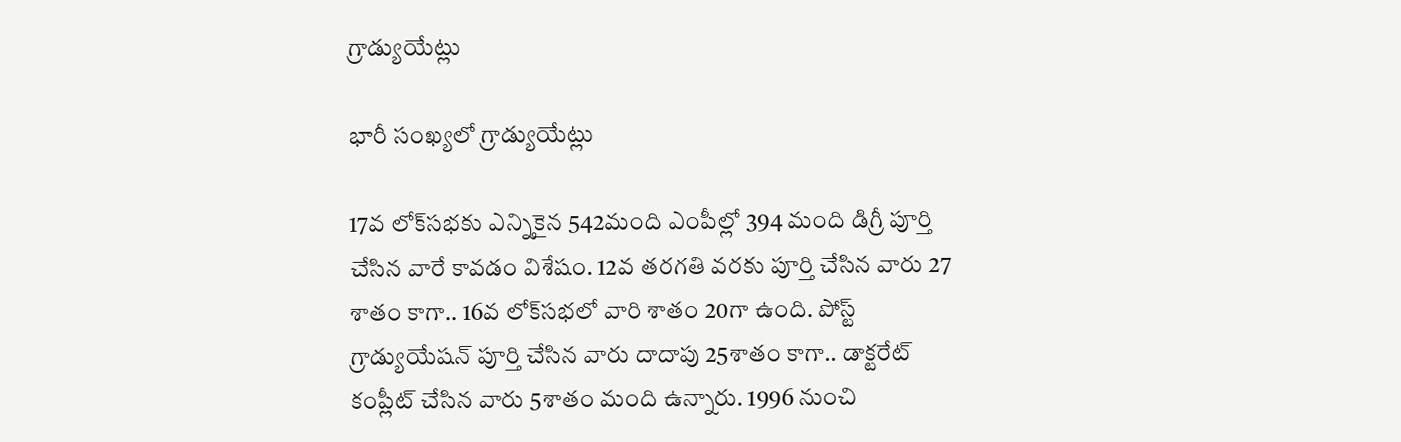గ్రాడ్యుయేట్లు

భారీ సంఖ్యలో గ్రాడ్యుయేట్లు

17వ లోక్‌సభకు ఎన్నికైన 542మంది ఎంపీల్లో 394 మంది డిగ్రీ పూర్తి చేసిన వారే కావడం విశేషం. 12వ తరగతి వరకు పూర్తి చేసిన వారు 27 శాతం కాగా.. 16వ లోక్‌సభలో వారి శాతం 20గా ఉంది. పోస్ట్ గ్రాడ్యుయేషన్ పూర్తి చేసిన వారు దాదాపు 25శాతం కాగా.. డాక్టరేట్ కంప్లీట్ చేసిన వారు 5శాతం మంది ఉన్నారు. 1996 నుంచి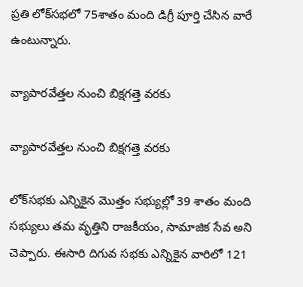ప్రతి లోక్‌సభలో 75శాతం మంది డిగ్రీ పూర్తి చేసిన వారే ఉంటున్నారు.

వ్యాపారవేత్తల నుంచి బిక్షగత్తె వరకు

వ్యాపారవేత్తల నుంచి బిక్షగత్తె వరకు

లోక్‌సభకు ఎన్నికైన మొత్తం సభ్యుల్లో 39 శాతం మంది సభ్యులు తమ వృత్తిని రాజకీయం, సామాజిక సేవ అని చెప్పారు. ఈసారి దిగువ సభకు ఎన్నికైన వారిలో 121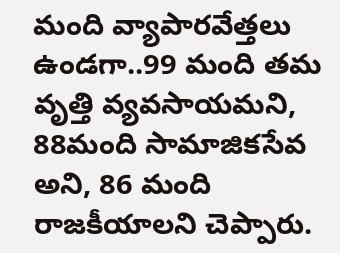మంది వ్యాపారవేత్తలు ఉండగా..99 మంది తమ వృత్తి వ్యవసాయమని, 88మంది సామాజికసేవ అని, 86 మంది రాజకీయాలని చెప్పారు.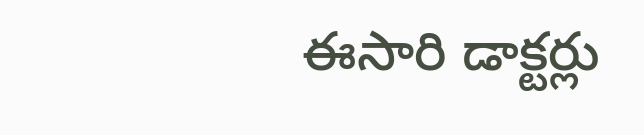ఈసారి డాక్టర్లు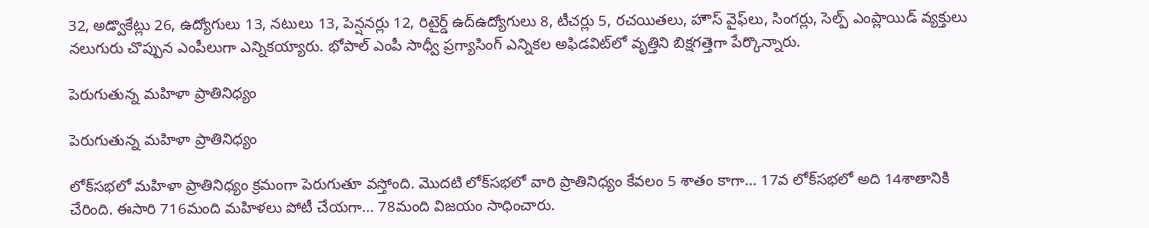32, అడ్వొకేట్లు 26, ఉద్యోగులు 13, నటులు 13, పెన్షనర్లు 12, రిటైర్డ్ ఉద్ఉద్యోగులు 8, టీచర్లు 5, రచయితలు, హౌస్ వైఫ్‌లు, సింగర్లు, సెల్ప్ ఎంప్లాయిడ్ వ్యక్తులు నలుగురు చొప్పున ఎంపీలుగా ఎన్నికయ్యారు. భోపాల్ ఎంపీ సాధ్వీ ప్రగ్యాసింగ్ ఎన్నికల అఫిడవిట్‌లో వృత్తిని బిక్షగత్తెగా పేర్కొన్నారు.

పెరుగుతున్న మహిళా ప్రాతినిధ్యం

పెరుగుతున్న మహిళా ప్రాతినిధ్యం

లోక్‌సభలో మహిళా ప్రాతినిధ్యం క్రమంగా పెరుగుతూ వస్తోంది. మొదటి లోక్‌సభలో వారి ప్రాతినిధ్యం కేవలం 5 శాతం కాగా... 17వ లోక్‌సభలో అది 14శాతానికి చేరింది. ఈసారి 716మంది మహిళలు పోటీ చేయగా... 78మంది విజయం సాధించారు.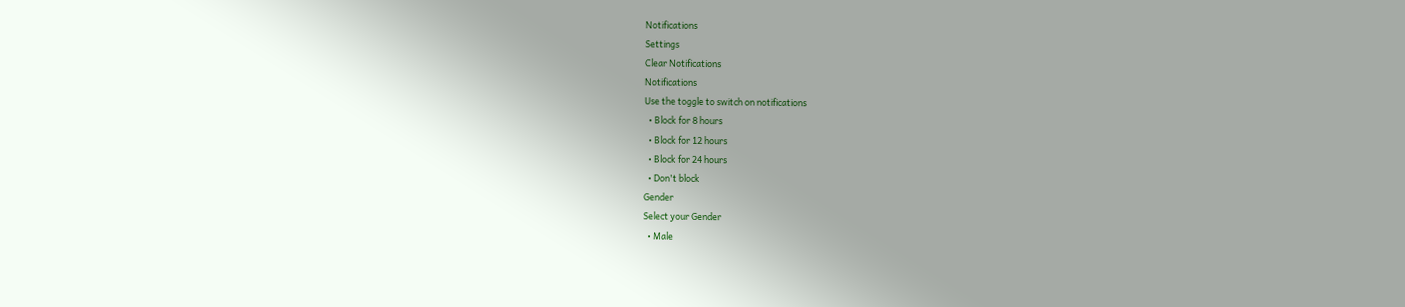Notifications
Settings
Clear Notifications
Notifications
Use the toggle to switch on notifications
  • Block for 8 hours
  • Block for 12 hours
  • Block for 24 hours
  • Don't block
Gender
Select your Gender
  • Male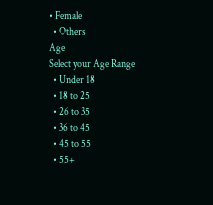• Female
  • Others
Age
Select your Age Range
  • Under 18
  • 18 to 25
  • 26 to 35
  • 36 to 45
  • 45 to 55
  • 55+